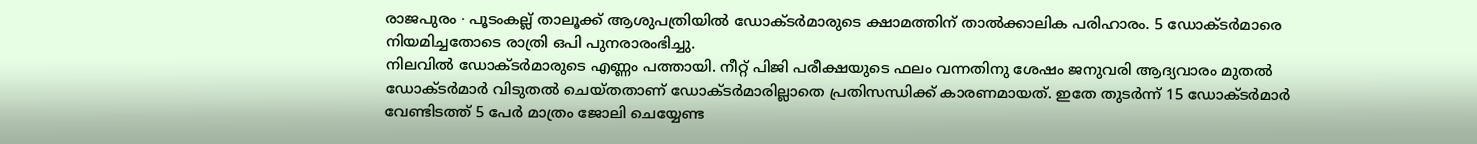രാജപുരം ∙ പൂടംകല്ല് താലൂക്ക് ആശുപത്രിയിൽ ഡോക്ടർമാരുടെ ക്ഷാമത്തിന് താൽക്കാലിക പരിഹാരം. 5 ഡോക്ടർമാരെ നിയമിച്ചതോടെ രാത്രി ഒപി പുനരാരംഭിച്ചു.
നിലവിൽ ഡോക്ടർമാരുടെ എണ്ണം പത്തായി. നീറ്റ് പിജി പരീക്ഷയുടെ ഫലം വന്നതിനു ശേഷം ജനുവരി ആദ്യവാരം മുതൽ ഡോക്ടർമാർ വിടുതൽ ചെയ്തതാണ് ഡോക്ടർമാരില്ലാതെ പ്രതിസന്ധിക്ക് കാരണമായത്. ഇതേ തുടർന്ന് 15 ഡോക്ടർമാർ വേണ്ടിടത്ത് 5 പേർ മാത്രം ജോലി ചെയ്യേണ്ട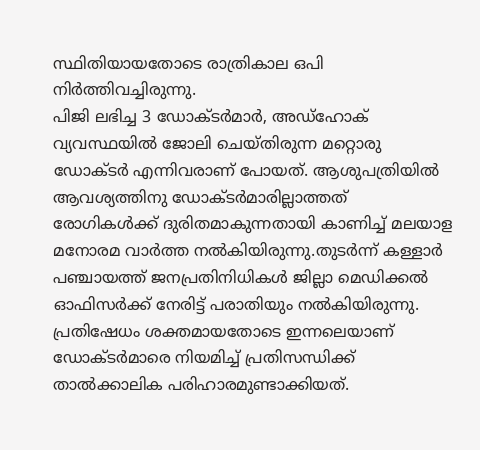സ്ഥിതിയായതോടെ രാത്രികാല ഒപി നിർത്തിവച്ചിരുന്നു.
പിജി ലഭിച്ച 3 ഡോക്ടർമാർ, അഡ്ഹോക് വ്യവസ്ഥയിൽ ജോലി ചെയ്തിരുന്ന മറ്റൊരു ഡോക്ടർ എന്നിവരാണ് പോയത്. ആശുപത്രിയിൽ ആവശ്യത്തിനു ഡോക്ടർമാരില്ലാത്തത് രോഗികൾക്ക് ദുരിതമാകുന്നതായി കാണിച്ച് മലയാള മനോരമ വാർത്ത നൽകിയിരുന്നു.തുടർന്ന് കള്ളാർ പഞ്ചായത്ത് ജനപ്രതിനിധികൾ ജില്ലാ മെഡിക്കൽ ഓഫിസർക്ക് നേരിട്ട് പരാതിയും നൽകിയിരുന്നു.
പ്രതിഷേധം ശക്തമായതോടെ ഇന്നലെയാണ് ഡോക്ടർമാരെ നിയമിച്ച് പ്രതിസന്ധിക്ക് താൽക്കാലിക പരിഹാരമുണ്ടാക്കിയത്.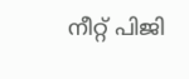നീറ്റ് പിജി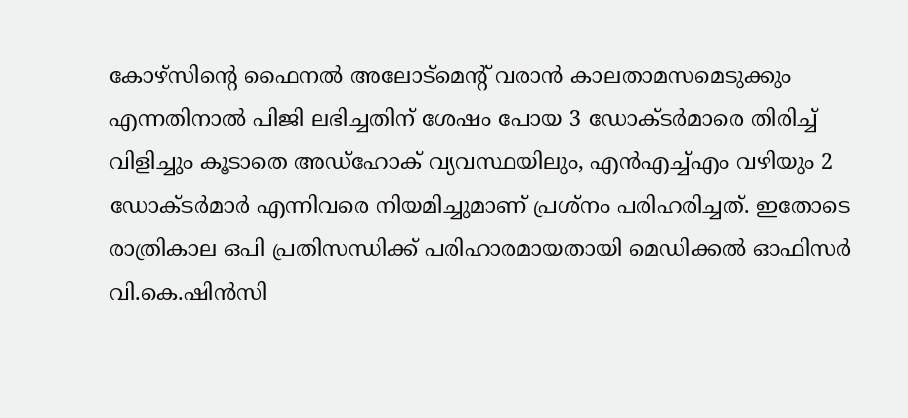കോഴ്സിന്റെ ഫൈനൽ അലോട്മെന്റ് വരാൻ കാലതാമസമെടുക്കും എന്നതിനാൽ പിജി ലഭിച്ചതിന് ശേഷം പോയ 3 ഡോക്ടർമാരെ തിരിച്ച് വിളിച്ചും കൂടാതെ അഡ്ഹോക് വ്യവസ്ഥയിലും, എൻഎച്ച്എം വഴിയും 2 ഡോക്ടർമാർ എന്നിവരെ നിയമിച്ചുമാണ് പ്രശ്നം പരിഹരിച്ചത്. ഇതോടെ രാത്രികാല ഒപി പ്രതിസന്ധിക്ക് പരിഹാരമായതായി മെഡിക്കൽ ഓഫിസർ വി.കെ.ഷിൻസി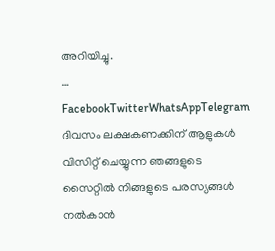അറിയിച്ചു.
… FacebookTwitterWhatsAppTelegram
ദിവസം ലക്ഷകണക്കിന് ആളുകൾ വിസിറ്റ് ചെയ്യുന്ന ഞങ്ങളുടെ സൈറ്റിൽ നിങ്ങളുടെ പരസ്യങ്ങൾ നൽകാൻ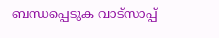ബന്ധപ്പെടുക വാട്സാപ്പ്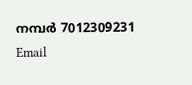നമ്പർ 7012309231 Email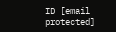ID [email protected]